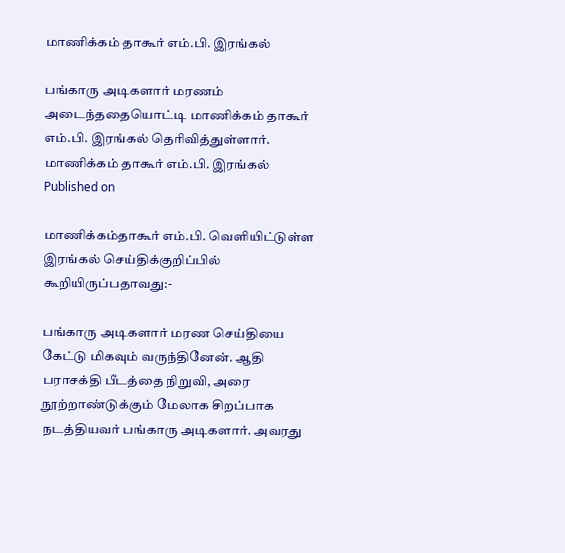மாணிக்கம் தாகூர் எம்.பி. இரங்கல்

பங்காரு அடிகளார் மரணம் அடைந்ததையொட்டி மாணிக்கம் தாகூர் எம்.பி. இரங்கல் தெரிவித்துள்ளார்.
மாணிக்கம் தாகூர் எம்.பி. இரங்கல்
Published on

மாணிக்கம்தாகூர் எம்.பி. வெளியிட்டுள்ள இரங்கல் செய்திக்குறிப்பில் கூறியிருப்பதாவது:-

பங்காரு அடிகளார் மரண செய்தியை கேட்டு மிகவும் வருந்தினேன். ஆதி பராசக்தி பீடத்தை நிறுவி, அரை நூற்றாண்டுக்கும் மேலாக சிறப்பாக நடத்தியவர் பங்காரு அடிகளார். அவரது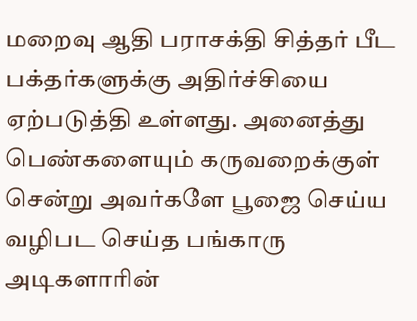மறைவு ஆதி பராசக்தி சித்தர் பீட பக்தர்களுக்கு அதிர்ச்சியை ஏற்படுத்தி உள்ளது. அனைத்து பெண்களையும் கருவறைக்குள் சென்று அவர்களே பூஜை செய்ய வழிபட செய்த பங்காரு அடிகளாரின்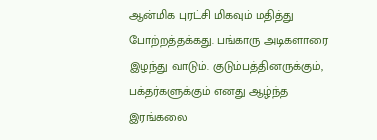ஆன்மிக புரட்சி மிகவும் மதித்து போற்றத்தக்கது. பங்காரு அடிகளாரை இழந்து வாடும். குடும்பத்தினருக்கும், பக்தர்களுக்கும் எனது ஆழ்ந்த இரங்கலை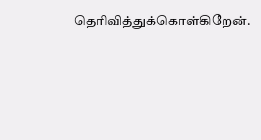தெரிவித்துக்கொள்கிறேன்.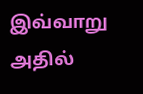இவ்வாறு அதில்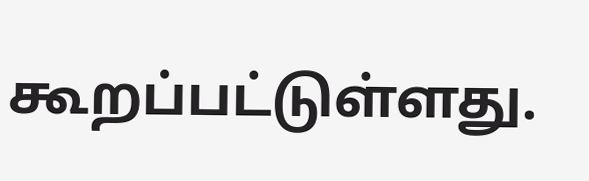கூறப்பட்டுள்ளது.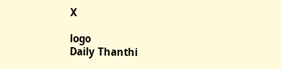X

logo
Daily Thanthi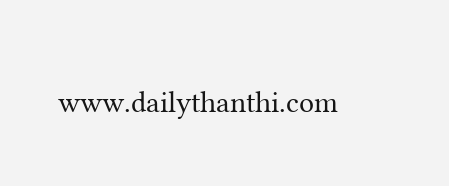www.dailythanthi.com